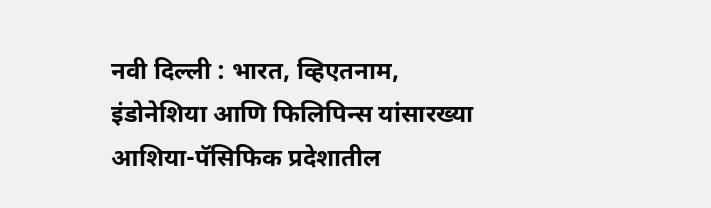नवी दिल्ली : भारत, व्हिएतनाम, इंडोनेशिया आणि फिलिपिन्स यांसारख्या आशिया-पॅसिफिक प्रदेशातील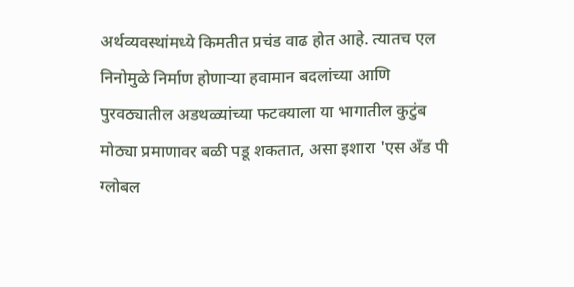अर्थव्यवस्थांमध्ये किमतीत प्रचंड वाढ होत आहे. त्यातच एल निनोमुळे निर्माण होणाऱ्या हवामान बदलांच्या आणि पुरवठ्यातील अडथळ्यांच्या फटक्याला या भागातील कुटुंब मोठ्या प्रमाणावर बळी पडू शकतात, असा इशारा 'एस अँड पी ग्लोबल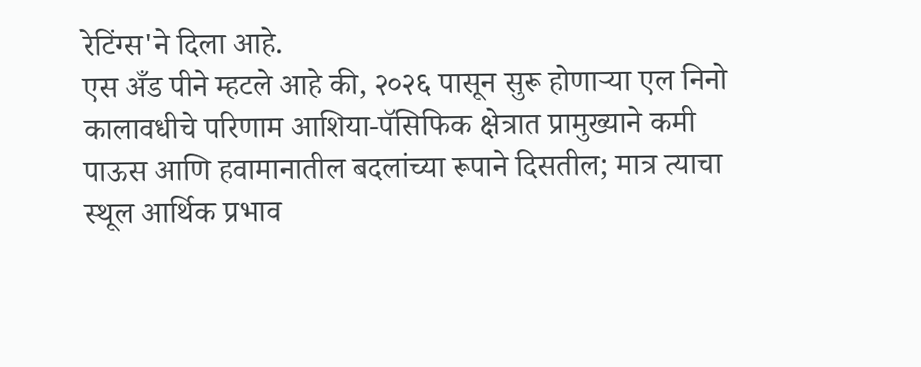रेटिंग्स'ने दिला आहे.
एस अँड पीने म्हटले आहे की, २०२६ पासून सुरू होणाऱ्या एल निनो कालावधीचे परिणाम आशिया-पॅसिफिक क्षेत्रात प्रामुख्याने कमी पाऊस आणि हवामानातील बदलांच्या रूपाने दिसतील; मात्र त्याचा स्थूल आर्थिक प्रभाव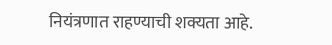नियंत्रणात राहण्याची शक्यता आहे.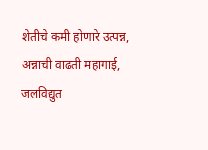शेतीचे कमी होणारे उत्पन्न, अन्नाची वाढती महागाई, जलविद्युत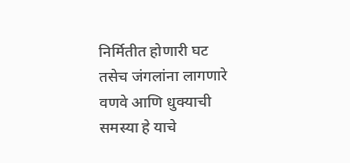निर्मितीत होणारी घट तसेच जंगलांना लागणारे वणवे आणि धुक्याची समस्या हे याचे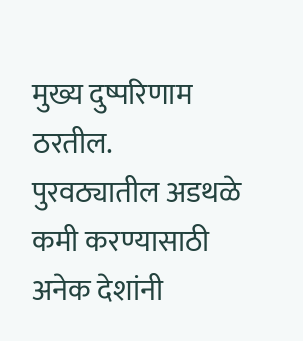मुख्य दुष्परिणाम ठरतील.
पुरवठ्यातील अडथळे कमी करण्यासाठी अनेक देशांनी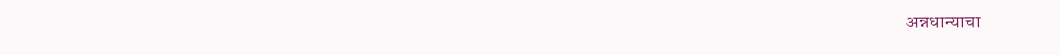अन्नधान्याचा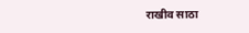राखीव साठा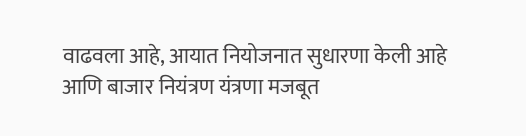वाढवला आहे, आयात नियोजनात सुधारणा केली आहे आणि बाजार नियंत्रण यंत्रणा मजबूत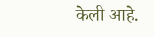केली आहे.